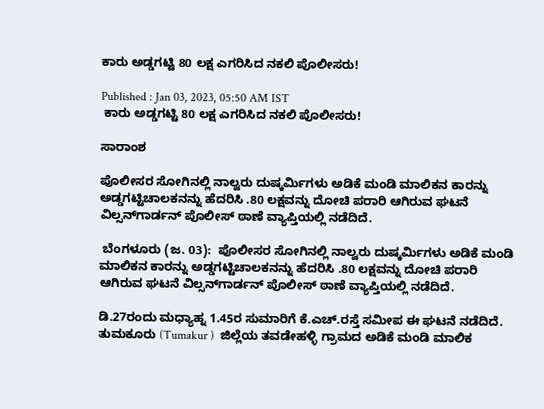ಕಾರು ಅಡ್ಡಗಟ್ಟಿ 80 ಲಕ್ಷ ಎಗರಿಸಿದ ನಕಲಿ ಪೊಲೀಸರು!

Published : Jan 03, 2023, 05:50 AM IST
 ಕಾರು ಅಡ್ಡಗಟ್ಟಿ 80 ಲಕ್ಷ ಎಗರಿಸಿದ ನಕಲಿ ಪೊಲೀಸರು!

ಸಾರಾಂಶ

ಪೊಲೀಸರ ಸೋಗಿನಲ್ಲಿ ನಾಲ್ವರು ದುಷ್ಕರ್ಮಿಗಳು ಅಡಿಕೆ ಮಂಡಿ ಮಾಲಿಕನ ಕಾರನ್ನು ಅಡ್ಡಗಟ್ಟಿಚಾಲಕನನ್ನು ಹೆದರಿಸಿ .80 ಲಕ್ಷವನ್ನು ದೋಚಿ ಪರಾರಿ ಆಗಿರುವ ಘಟನೆ ವಿಲ್ಸನ್‌ಗಾರ್ಡನ್‌ ಪೊಲೀಸ್‌ ಠಾಣೆ ವ್ಯಾಪ್ತಿಯಲ್ಲಿ ನಡೆದಿದೆ.

 ಬೆಂಗಳೂರು (ಜ. 03):  ಪೊಲೀಸರ ಸೋಗಿನಲ್ಲಿ ನಾಲ್ವರು ದುಷ್ಕರ್ಮಿಗಳು ಅಡಿಕೆ ಮಂಡಿ ಮಾಲಿಕನ ಕಾರನ್ನು ಅಡ್ಡಗಟ್ಟಿಚಾಲಕನನ್ನು ಹೆದರಿಸಿ .80 ಲಕ್ಷವನ್ನು ದೋಚಿ ಪರಾರಿ ಆಗಿರುವ ಘಟನೆ ವಿಲ್ಸನ್‌ಗಾರ್ಡನ್‌ ಪೊಲೀಸ್‌ ಠಾಣೆ ವ್ಯಾಪ್ತಿಯಲ್ಲಿ ನಡೆದಿದೆ.

ಡಿ.27ರಂದು ಮಧ್ಯಾಹ್ನ 1.45ರ ಸುಮಾರಿಗೆ ಕೆ.ಎಚ್‌.ರಸ್ತೆ ಸಮೀಪ ಈ ಘಟನೆ ನಡೆದಿದೆ. ತುಮಕೂರು (Tumakur )  ಜಿಲ್ಲೆಯ ತವಡೇಹಳ್ಳಿ ಗ್ರಾಮದ ಅಡಿಕೆ ಮಂಡಿ ಮಾಲಿಕ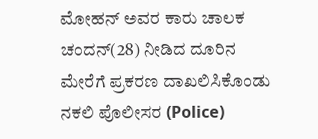ಮೋಹನ್‌ ಅವರ ಕಾರು ಚಾಲಕ ಚಂದನ್‌(28) ನೀಡಿದ ದೂರಿನ ಮೇರೆಗೆ ಪ್ರಕರಣ ದಾಖಲಿಸಿಕೊಂಡು ನಕಲಿ ಪೊಲೀಸರ (Police)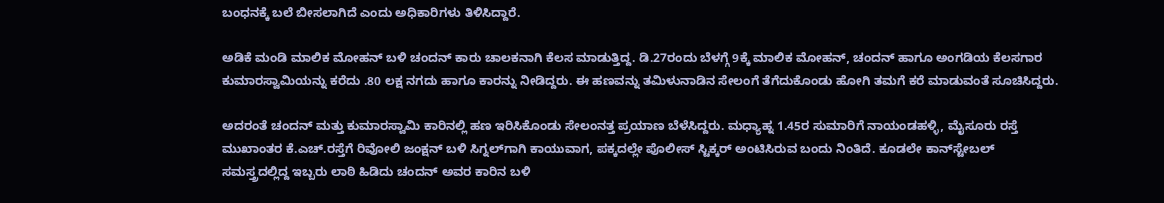ಬಂಧನಕ್ಕೆ ಬಲೆ ಬೀಸಲಾಗಿದೆ ಎಂದು ಅಧಿಕಾರಿಗಳು ತಿಳಿಸಿದ್ದಾರೆ.

ಅಡಿಕೆ ಮಂಡಿ ಮಾಲಿಕ ಮೋಹನ್‌ ಬಳಿ ಚಂದನ್‌ ಕಾರು ಚಾಲಕನಾಗಿ ಕೆಲಸ ಮಾಡುತ್ತಿದ್ದ. ಡಿ.27ರಂದು ಬೆಳಗ್ಗೆ 9ಕ್ಕೆ ಮಾಲಿಕ ಮೋಹನ್‌, ಚಂದನ್‌ ಹಾಗೂ ಅಂಗಡಿಯ ಕೆಲಸಗಾರ ಕುಮಾರಸ್ವಾಮಿಯನ್ನು ಕರೆದು .80 ಲಕ್ಷ ನಗದು ಹಾಗೂ ಕಾರನ್ನು ನೀಡಿದ್ದರು. ಈ ಹಣವನ್ನು ತಮಿಳುನಾಡಿನ ಸೇಲಂಗೆ ತೆಗೆದುಕೊಂಡು ಹೋಗಿ ತಮಗೆ ಕರೆ ಮಾಡುವಂತೆ ಸೂಚಿಸಿದ್ದರು.

ಅದರಂತೆ ಚಂದನ್‌ ಮತ್ತು ಕುಮಾರಸ್ವಾಮಿ ಕಾರಿನಲ್ಲಿ ಹಣ ಇರಿಸಿಕೊಂಡು ಸೇಲಂನತ್ತ ಪ್ರಯಾಣ ಬೆಳೆಸಿದ್ದರು. ಮಧ್ಯಾಹ್ನ 1.45ರ ಸುಮಾರಿಗೆ ನಾಯಂಡಹಳ್ಳಿ, ಮೈಸೂರು ರಸ್ತೆ ಮುಖಾಂತರ ಕೆ.ಎಚ್‌.ರಸ್ತೆಗೆ ರಿವೋಲಿ ಜಂಕ್ಷನ್‌ ಬಳಿ ಸಿಗ್ನಲ್‌ಗಾಗಿ ಕಾಯುವಾಗ, ಪಕ್ಕದಲ್ಲೇ ಪೊಲೀಸ್‌ ಸ್ಟಿಕ್ಕರ್‌ ಅಂಟಿಸಿರುವ ಬಂದು ನಿಂತಿದೆ. ಕೂಡಲೇ ಕಾನ್‌ಸ್ಟೇಬಲ್‌ ಸಮಸ್ತ್ರದಲ್ಲಿದ್ದ ಇಬ್ಬರು ಲಾಠಿ ಹಿಡಿದು ಚಂದನ್‌ ಅವರ ಕಾರಿನ ಬಳಿ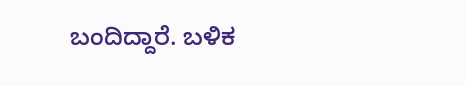ಬಂದಿದ್ದಾರೆ. ಬಳಿಕ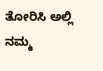ತೋರಿಸಿ ಅಲ್ಲಿ ನಮ್ಮ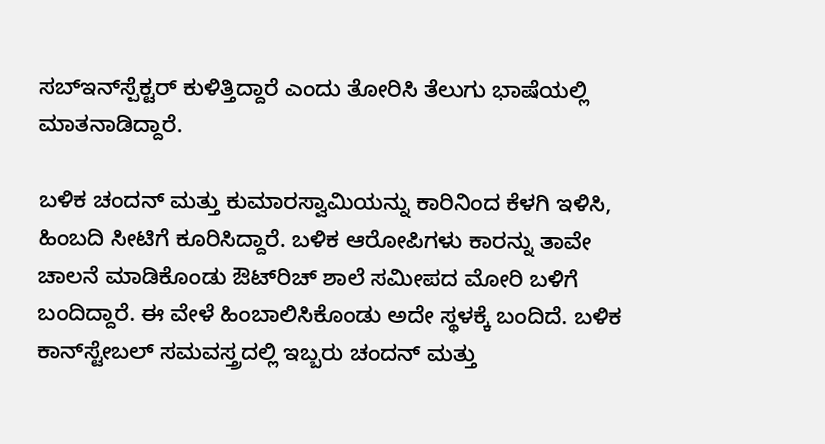ಸಬ್‌ಇನ್‌ಸ್ಪೆಕ್ಟರ್‌ ಕುಳಿತ್ತಿದ್ದಾರೆ ಎಂದು ತೋರಿಸಿ ತೆಲುಗು ಭಾಷೆಯಲ್ಲಿ ಮಾತನಾಡಿದ್ದಾರೆ.

ಬಳಿಕ ಚಂದನ್‌ ಮತ್ತು ಕುಮಾರಸ್ವಾಮಿಯನ್ನು ಕಾರಿನಿಂದ ಕೆಳಗಿ ಇಳಿಸಿ, ಹಿಂಬದಿ ಸೀಟಿಗೆ ಕೂರಿಸಿದ್ದಾರೆ. ಬಳಿಕ ಆರೋಪಿಗಳು ಕಾರನ್ನು ತಾವೇ ಚಾಲನೆ ಮಾಡಿಕೊಂಡು ಔಟ್‌ರಿಚ್‌ ಶಾಲೆ ಸಮೀಪದ ಮೋರಿ ಬಳಿಗೆ ಬಂದಿದ್ದಾರೆ. ಈ ವೇಳೆ ಹಿಂಬಾಲಿಸಿಕೊಂಡು ಅದೇ ಸ್ಥಳಕ್ಕೆ ಬಂದಿದೆ. ಬಳಿಕ ಕಾನ್‌ಸ್ಟೇಬಲ್‌ ಸಮವಸ್ತ್ರದಲ್ಲಿ ಇಬ್ಬರು ಚಂದನ್‌ ಮತ್ತು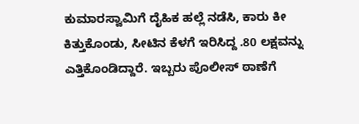ಕುಮಾರಸ್ವಾಮಿಗೆ ದೈಹಿಕ ಹಲ್ಲೆ ನಡೆಸಿ, ಕಾರು ಕೀ ಕಿತ್ತುಕೊಂಡು, ಸೀಟಿನ ಕೆಳಗೆ ಇರಿಸಿದ್ದ .80 ಲಕ್ಷವನ್ನು ಎತ್ತಿಕೊಂಡಿದ್ದಾರೆ. ಇಬ್ಬರು ಪೊಲೀಸ್‌ ಠಾಣೆಗೆ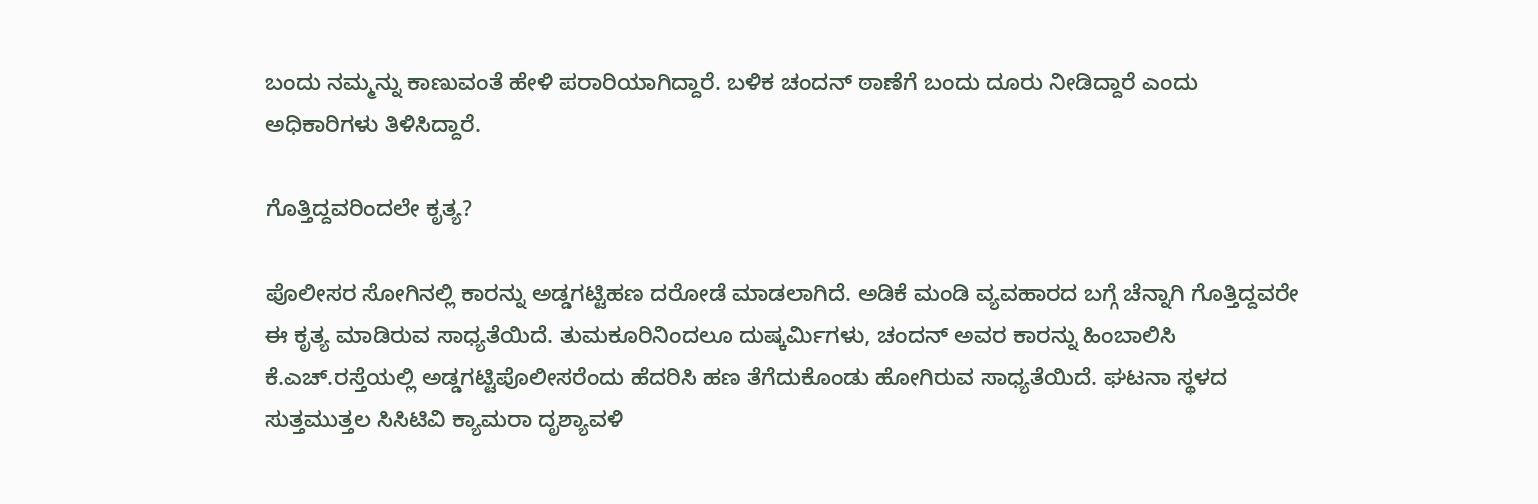ಬಂದು ನಮ್ಮನ್ನು ಕಾಣುವಂತೆ ಹೇಳಿ ಪರಾರಿಯಾಗಿದ್ದಾರೆ. ಬಳಿಕ ಚಂದನ್‌ ಠಾಣೆಗೆ ಬಂದು ದೂರು ನೀಡಿದ್ದಾರೆ ಎಂದು ಅಧಿಕಾರಿಗಳು ತಿಳಿಸಿದ್ದಾರೆ.

ಗೊತ್ತಿದ್ದವರಿಂದಲೇ ಕೃತ್ಯ?

ಪೊಲೀಸರ ಸೋಗಿನಲ್ಲಿ ಕಾರನ್ನು ಅಡ್ಡಗಟ್ಟಿಹಣ ದರೋಡೆ ಮಾಡಲಾಗಿದೆ. ಅಡಿಕೆ ಮಂಡಿ ವ್ಯವಹಾರದ ಬಗ್ಗೆ ಚೆನ್ನಾಗಿ ಗೊತ್ತಿದ್ದವರೇ ಈ ಕೃತ್ಯ ಮಾಡಿರುವ ಸಾಧ್ಯತೆಯಿದೆ. ತುಮಕೂರಿನಿಂದಲೂ ದುಷ್ಕರ್ಮಿಗಳು, ಚಂದನ್‌ ಅವರ ಕಾರನ್ನು ಹಿಂಬಾಲಿಸಿ ಕೆ.ಎಚ್‌.ರಸ್ತೆಯಲ್ಲಿ ಅಡ್ಡಗಟ್ಟಿಪೊಲೀಸರೆಂದು ಹೆದರಿಸಿ ಹಣ ತೆಗೆದುಕೊಂಡು ಹೋಗಿರುವ ಸಾಧ್ಯತೆಯಿದೆ. ಘಟನಾ ಸ್ಥಳದ ಸುತ್ತಮುತ್ತಲ ಸಿಸಿಟಿವಿ ಕ್ಯಾಮರಾ ದೃಶ್ಯಾವಳಿ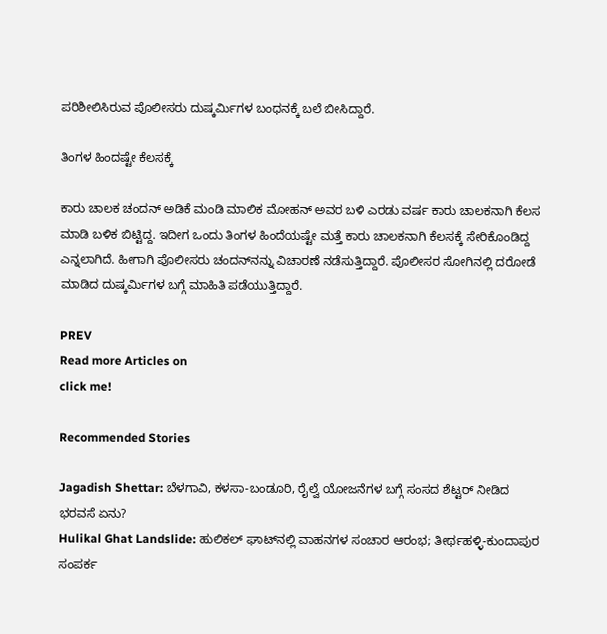ಪರಿಶೀಲಿಸಿರುವ ಪೊಲೀಸರು ದುಷ್ಕರ್ಮಿಗಳ ಬಂಧನಕ್ಕೆ ಬಲೆ ಬೀಸಿದ್ದಾರೆ.

ತಿಂಗಳ ಹಿಂದಷ್ಟೇ ಕೆಲಸಕ್ಕೆ

ಕಾರು ಚಾಲಕ ಚಂದನ್‌ ಅಡಿಕೆ ಮಂಡಿ ಮಾಲಿಕ ಮೋಹನ್‌ ಅವರ ಬಳಿ ಎರಡು ವರ್ಷ ಕಾರು ಚಾಲಕನಾಗಿ ಕೆಲಸ ಮಾಡಿ ಬಳಿಕ ಬಿಟ್ಟಿದ್ದ. ಇದೀಗ ಒಂದು ತಿಂಗಳ ಹಿಂದೆಯಷ್ಟೇ ಮತ್ತೆ ಕಾರು ಚಾಲಕನಾಗಿ ಕೆಲಸಕ್ಕೆ ಸೇರಿಕೊಂಡಿದ್ದ ಎನ್ನಲಾಗಿದೆ. ಹೀಗಾಗಿ ಪೊಲೀಸರು ಚಂದನ್‌ನನ್ನು ವಿಚಾರಣೆ ನಡೆಸುತ್ತಿದ್ದಾರೆ. ಪೊಲೀಸರ ಸೋಗಿನಲ್ಲಿ ದರೋಡೆ ಮಾಡಿದ ದುಷ್ಕರ್ಮಿಗಳ ಬಗ್ಗೆ ಮಾಹಿತಿ ಪಡೆಯುತ್ತಿದ್ದಾರೆ.

PREV
Read more Articles on
click me!

Recommended Stories

Jagadish Shettar: ಬೆಳಗಾವಿ, ಕಳಸಾ-ಬಂಡೂರಿ, ರೈಲ್ವೆ ಯೋಜನೆಗಳ ಬಗ್ಗೆ ಸಂಸದ ಶೆಟ್ಟರ್ ನೀಡಿದ ಭರವಸೆ ಏನು?
Hulikal Ghat Landslide: ಹುಲಿಕಲ್ ಘಾಟ್‌ನಲ್ಲಿ ವಾಹನಗಳ ಸಂಚಾರ ಆರಂಭ; ತೀರ್ಥಹಳ್ಳಿ-ಕುಂದಾಪುರ ಸಂಪರ್ಕ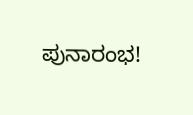ಪುನಾರಂಭ!